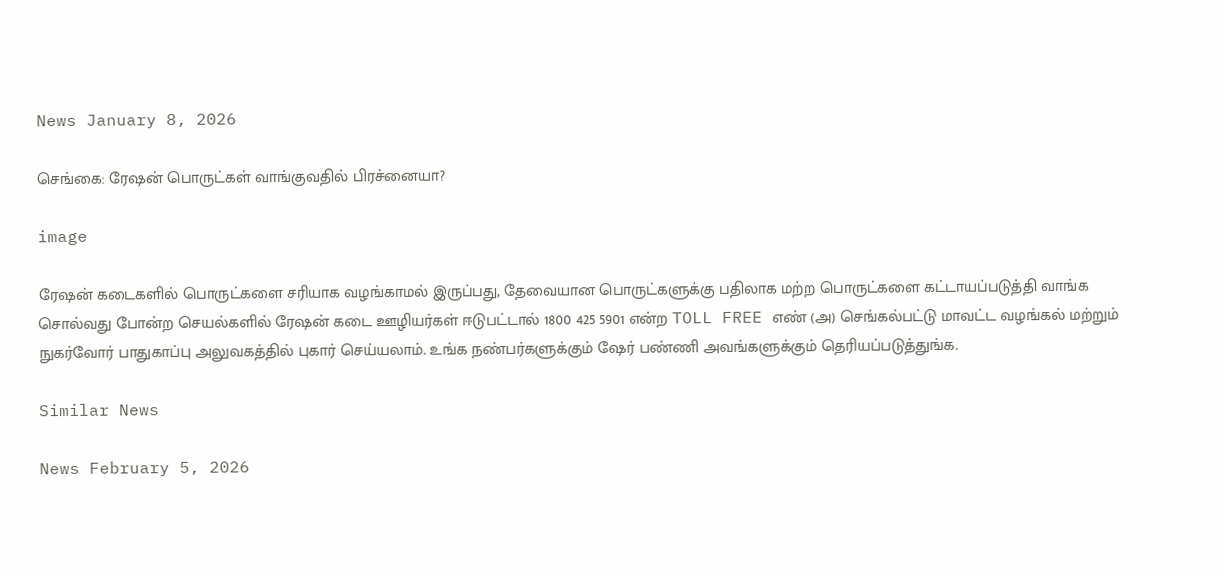News January 8, 2026

செங்கை: ரேஷன் பொருட்கள் வாங்குவதில் பிரச்னையா?

image

ரேஷன் கடைகளில் பொருட்களை சரியாக வழங்காமல் இருப்பது, தேவையான பொருட்களுக்கு பதிலாக மற்ற பொருட்களை கட்டாயப்படுத்தி வாங்க சொல்வது போன்ற செயல்களில் ரேஷன் கடை ஊழியர்கள் ஈடுபட்டால் 1800 425 5901 என்ற TOLL FREE எண் (அ) செங்கல்பட்டு மாவட்ட வழங்கல் மற்றும் நுகர்வோர் பாதுகாப்பு அலுவகத்தில் புகார் செய்யலாம். உங்க நண்பர்களுக்கும் ஷேர் பண்ணி அவங்களுக்கும் தெரியப்படுத்துங்க.

Similar News

News February 5, 2026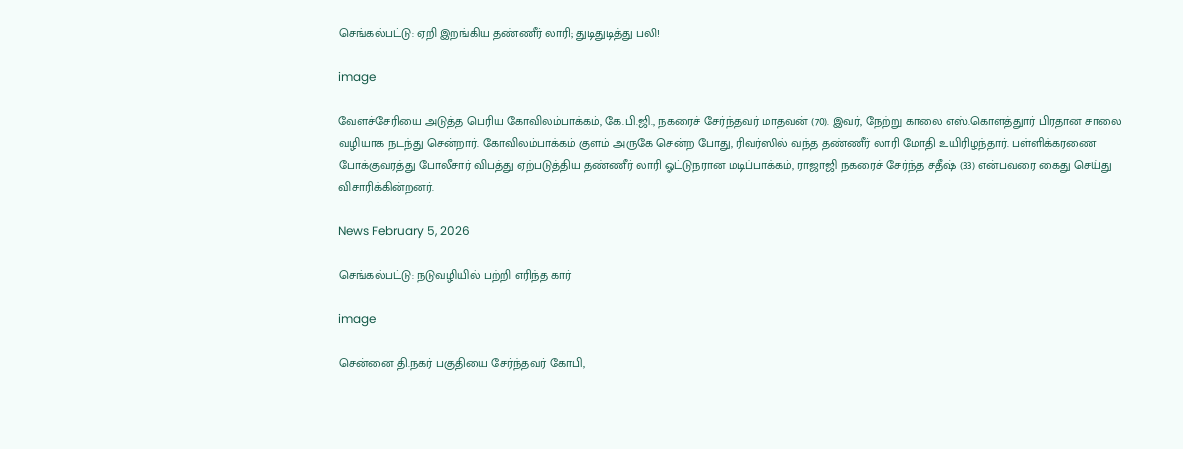செங்கல்பட்டு: ஏறி இறங்கிய தண்ணீர் லாரி; துடிதுடித்து பலி!

image

வேளச்சேரியை அடுத்த பெரிய கோவிலம்பாக்கம், கே.பி.ஜி., நகரைச் சேர்ந்தவர் மாதவன் (70). இவர், நேற்று காலை எஸ்.கொளத்துார் பிரதான சாலை வழியாக நடந்து சென்றார். கோவிலம்பாக்கம் குளம் அருகே சென்ற போது, ரிவர்ஸில் வந்த தண்ணீர் லாரி மோதி உயிரிழந்தார். பள்ளிக்கரணை போக்குவரத்து போலீசார் விபத்து ஏற்படுத்திய தண்ணீர் லாரி ஓட்டுநரான மடிப்பாக்கம், ராஜாஜி நகரைச் சேர்ந்த சதீஷ் (33) என்பவரை கைது செய்து விசாரிக்கின்றனர்.

News February 5, 2026

செங்கல்பட்டு: நடுவழியில் பற்றி எரிந்த கார்

image

சென்னை தி.நகர் பகுதியை சேர்ந்தவர் கோபி,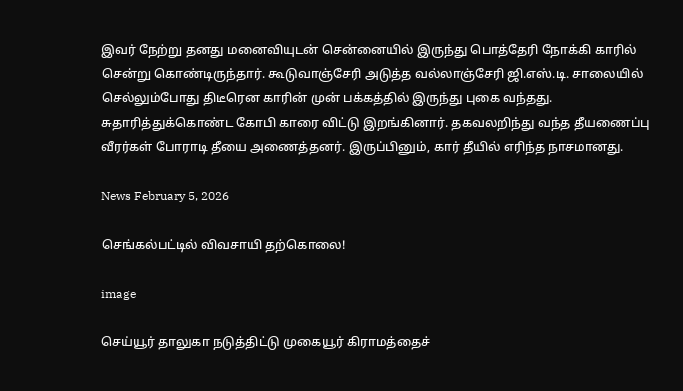இவர் நேற்று தனது மனைவியுடன் சென்னையில் இருந்து பொத்தேரி நோக்கி காரில் சென்று கொண்டிருந்தார். கூடுவாஞ்சேரி அடுத்த வல்லாஞ்சேரி ஜி.எஸ்.டி. சாலையில் செல்லும்போது திடீரென காரின் முன் பக்கத்தில் இருந்து புகை வந்தது. சுதாரித்துக்கொண்ட கோபி காரை விட்டு இறங்கினார். தகவலறிந்து வந்த தீயணைப்பு வீரர்கள் போராடி தீயை அணைத்தனர். இருப்பினும், கார் தீயில் எரிந்த நாசமானது.

News February 5, 2026

செங்கல்பட்டில் விவசாயி தற்கொலை!

image

செய்யூர் தாலுகா நடுத்திட்டு முகையூர் கிராமத்தைச்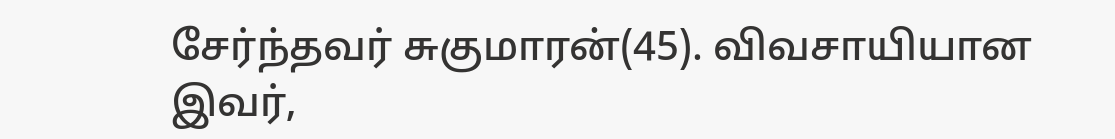சேர்ந்தவர் சுகுமாரன்(45). விவசாயியான இவர்,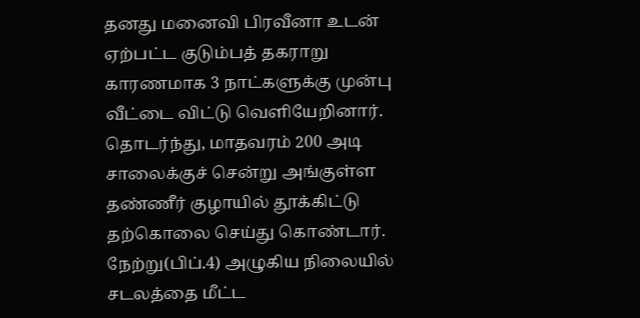தனது மனைவி பிரவீனா உடன் ஏற்பட்ட குடும்பத் தகராறு காரணமாக 3 நாட்களுக்கு முன்பு வீட்டை விட்டு வெளியேறினார். தொடர்ந்து, மாதவரம் 200 அடி சாலைக்குச் சென்று அங்குள்ள தண்ணீர் குழாயில் தூக்கிட்டு தற்கொலை செய்து கொண்டார். நேற்று(பிப்.4) அழுகிய நிலையில் சடலத்தை மீட்ட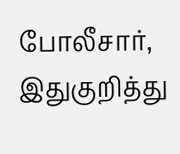போலீசார், இதுகுறித்து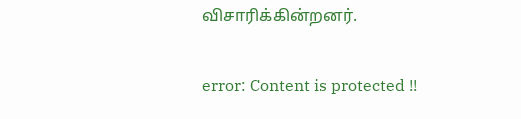விசாரிக்கின்றனர்.

error: Content is protected !!